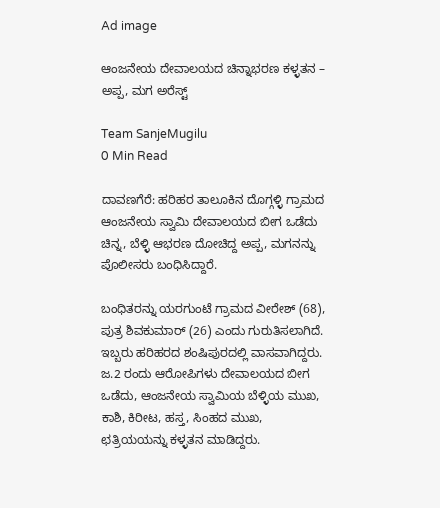Ad image

ಆಂಜನೇಯ ದೇವಾಲಯದ ಚಿನ್ನಾಭರಣ ಕಳ್ಳತನ – ಅಪ್ಪ, ಮಗ ಅರೆಸ್ಟ್

Team SanjeMugilu
0 Min Read

ದಾವಣಗೆರೆ: ಹರಿಹರ ತಾಲೂಕಿನ ದೊಗ್ಗಳ್ಳಿ ಗ್ರಾಮದ ಆಂಜನೇಯ ಸ್ವಾಮಿ ದೇವಾಲಯದ ಬೀಗ ಒಡೆದು ಚಿನ್ನ, ಬೆಳ್ಳಿ ಆಭರಣ ದೋಚಿದ್ದ ಅಪ್ಪ, ಮಗನನ್ನು ಪೊಲೀಸರು ಬಂಧಿಸಿದ್ದಾರೆ.

ಬಂಧಿತರನ್ನು ಯರಗುಂಟೆ ಗ್ರಾಮದ ವೀರೇಶ್ (68), ಪುತ್ರ ಶಿವಕುಮಾರ್ (26) ಎಂದು ಗುರುತಿಸಲಾಗಿದೆ. ಇಬ್ಬರು ಹರಿಹರದ ಶಂಷಿಪುರದಲ್ಲಿ ವಾಸವಾಗಿದ್ದರು. ಜ.2 ರಂದು ಆರೋಪಿಗಳು ದೇವಾಲಯದ ಬೀಗ ಒಡೆದು, ಆಂಜನೇಯ ಸ್ವಾಮಿಯ ಬೆಳ್ಳಿಯ ಮುಖ, ಕಾಶಿ, ಕಿರೀಟ, ಹಸ್ತ, ಸಿಂಹದ ಮುಖ, ಛತ್ರಿಯಯನ್ನು ಕಳ್ಳತನ ಮಾಡಿದ್ದರು.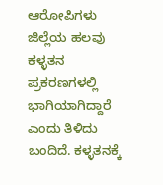ಆರೋಪಿಗಳು ಜಿಲ್ಲೆಯ ಹಲವು ಕಳ್ಳತನ ಪ್ರಕರಣಗಳಲ್ಲಿ ಭಾಗಿಯಾಗಿದ್ದಾರೆ ಎಂದು ತಿಳಿದು ಬಂದಿದೆ. ಕಳ್ಳತನಕ್ಕೆ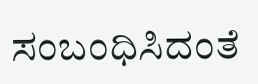ಸಂಬಂಧಿಸಿದಂತೆ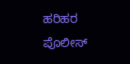ಹರಿಹರ ಪೊಲೀಸ್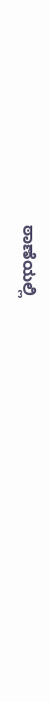ಠಾಣೆಯಲ್ಲಿ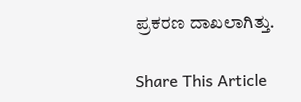ಪ್ರಕರಣ ದಾಖಲಾಗಿತ್ತು.

Share This Article